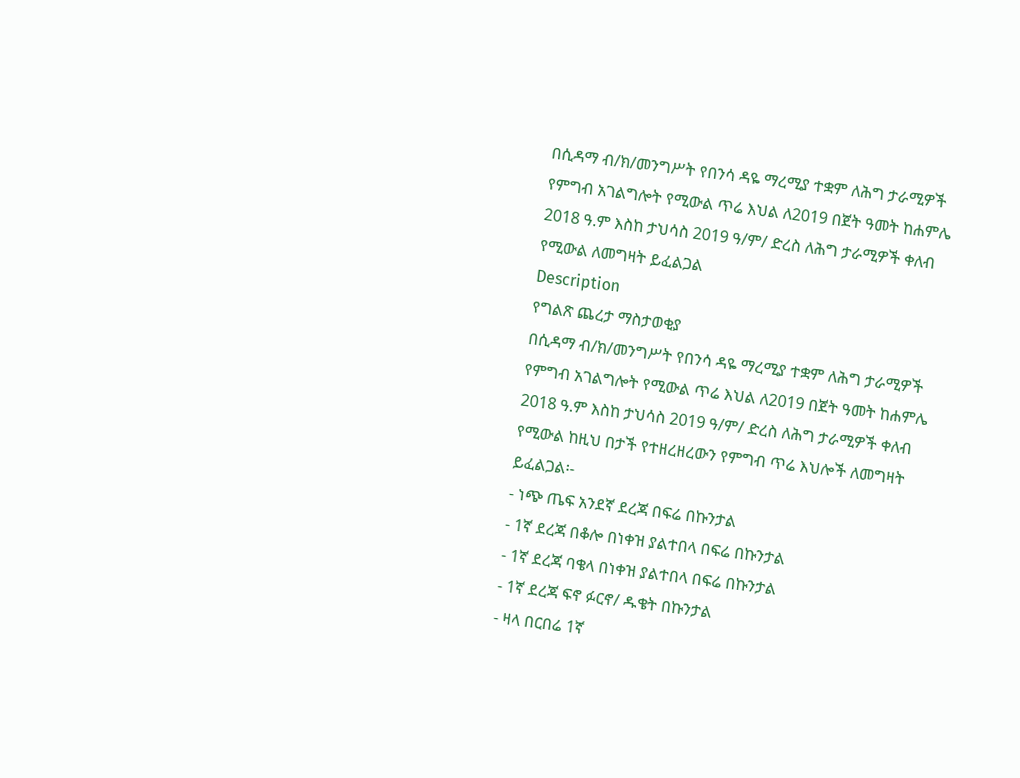በሲዳማ ብ/ክ/መንግሥት የበንሳ ዳዬ ማረሚያ ተቋም ለሕግ ታራሚዎች የምግብ አገልግሎት የሚውል ጥሬ እህል ለ2019 በጀት ዓመት ከሐምሌ 2018 ዓ.ም እስከ ታህሳስ 2019 ዓ/ም/ ድረስ ለሕግ ታራሚዎች ቀለብ የሚውል ለመግዛት ይፈልጋል
Description
የግልጽ ጨረታ ማስታወቂያ
በሲዳማ ብ/ክ/መንግሥት የበንሳ ዳዬ ማረሚያ ተቋም ለሕግ ታራሚዎች የምግብ አገልግሎት የሚውል ጥሬ እህል ለ2019 በጀት ዓመት ከሐምሌ 2018 ዓ.ም እስከ ታህሳስ 2019 ዓ/ም/ ድረስ ለሕግ ታራሚዎች ቀለብ የሚውል ከዚህ በታች የተዘረዘረውን የምግብ ጥሬ እህሎች ለመግዛት ይፈልጋል፡-
- ነጭ ጤፍ አንደኛ ደረጃ በፍሬ በኩንታል
- 1ኛ ደረጃ በቆሎ በነቀዝ ያልተበላ በፍሬ በኩንታል
- 1ኛ ደረጃ ባቄላ በነቀዝ ያልተበላ በፍሬ በኩንታል
- 1ኛ ደረጃ ፍኖ ፉርኖ/ ዱቄት በኩንታል
- ዛላ በርበሬ 1ኛ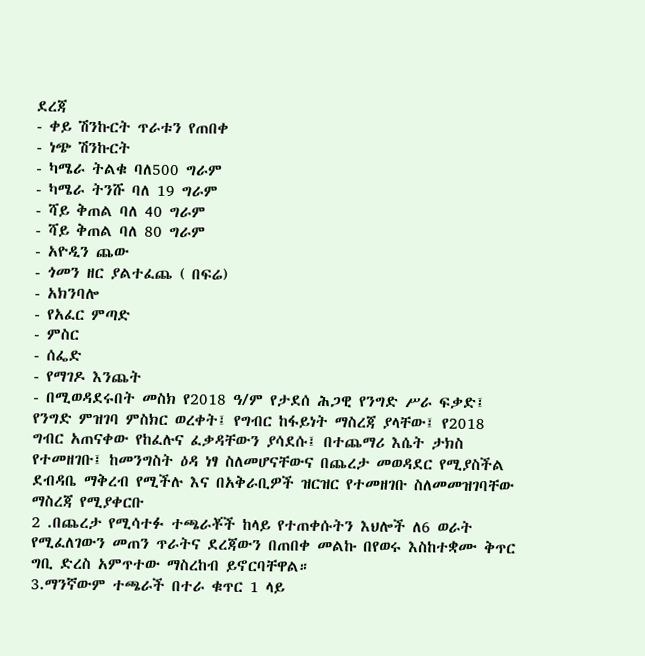ደረጃ
- ቀይ ሽንኩርት ጥራቱን የጠበቀ
- ነጭ ሽንኩርት
- ካሜራ ትልቁ ባለ500 ግራም
- ካሜራ ትንሹ ባለ 19 ግራም
- ሻይ ቅጠል ባለ 40 ግራም
- ሻይ ቅጠል ባለ 80 ግራም
- አዮዲን ጨው
- ጎመን ዘር ያልተፈጨ ( በፍሬ)
- አክንባሎ
- የአፈር ምጣድ
- ምስር
- ሰፌድ
- የማገዶ እንጨት
- በሚወዳደሩበት መስክ የ2018 ዓ/ም የታደሰ ሕጋዊ የንግድ ሥራ ፍቃድ፤ የንግድ ምዝገባ ምስክር ወረቀት፤ የግብር ከፋይነት ማስረጃ ያላቸው፤ የ2018 ግብር አጠናቀው የከፈሉና ፈቃዳቸውን ያሳደሱ፤ በተጨማሪ እሴት ታክስ የተመዘገቡ፤ ከመንግስት ዕዳ ነፃ ስለመሆናቸውና በጨረታ መወዳደር የሚያስችል ደብዳቤ ማቅረብ የሚችሉ እና በአቅራቢዎች ዝርዝር የተመዘገቡ ስለመመዝገባቸው ማስረጃ የሚያቀርቡ
2 .በጨረታ የሚሳተፉ ተጫራቾች ከላይ የተጠቀሱትን እህሎች ለ6 ወራት የሚፈለገውን መጠን ጥራትና ደረጃውን በጠበቀ መልኩ በየወሩ እስከተቋሙ ቅጥር ግቢ ድረስ አምጥተው ማስረከብ ይኖርባቸዋል።
3.ማንኛውም ተጫራች በተራ ቁጥር 1 ላይ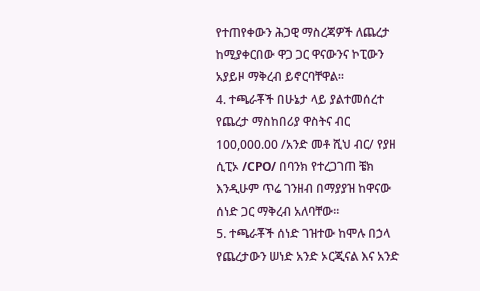የተጠየቀውን ሕጋዊ ማስረጃዎች ለጨረታ ከሚያቀርበው ዋጋ ጋር ዋናውንና ኮፒውን አያይዞ ማቅረብ ይኖርባቸዋል።
4. ተጫራቾች በሁኔታ ላይ ያልተመሰረተ የጨረታ ማስከበሪያ ዋስትና ብር 100,000.00 /አንድ መቶ ሺህ ብር/ የያዘ ሲፒኦ /CPO/ በባንክ የተረጋገጠ ቼክ እንዲሁም ጥሬ ገንዘብ በማያያዝ ከዋናው ሰነድ ጋር ማቅረብ አለባቸው።
5. ተጫራቾች ሰነድ ገዝተው ከሞሉ በኃላ የጨረታውን ሠነድ አንድ ኦርጂናል እና አንድ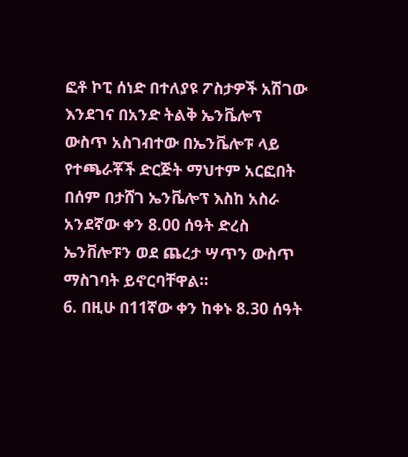ፎቶ ኮፒ ሰነድ በተለያዩ ፖስታዎች አሽገው እንደገና በአንድ ትልቅ ኤንቬሎፕ ውስጥ አስገብተው በኤንቬሎፑ ላይ የተጫራቾች ድርጅት ማህተም አርፎበት በሰም በታሸገ ኤንቬሎፕ እስከ አስራ አንደኛው ቀን 8.00 ሰዓት ድረስ ኤንቨሎፑን ወደ ጨረታ ሣጥን ውስጥ ማስገባት ይኖርባቸዋል።
6. በዚሁ በ11ኛው ቀን ከቀኑ 8.30 ሰዓት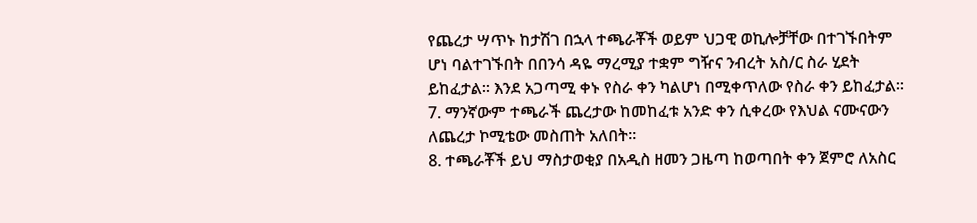የጨረታ ሣጥኑ ከታሽገ በኋላ ተጫራቾች ወይም ህጋዊ ወኪሎቻቸው በተገኙበትም ሆነ ባልተገኙበት በበንሳ ዳዬ ማረሚያ ተቋም ግዥና ንብረት አስ/ር ስራ ሂደት ይከፈታል። እንደ አጋጣሚ ቀኑ የስራ ቀን ካልሆነ በሚቀጥለው የስራ ቀን ይከፈታል።
7. ማንኛውም ተጫራች ጨረታው ከመከፈቱ አንድ ቀን ሲቀረው የእህል ናሙናውን ለጨረታ ኮሚቴው መስጠት አለበት።
8. ተጫራቾች ይህ ማስታወቂያ በአዲስ ዘመን ጋዜጣ ከወጣበት ቀን ጀምሮ ለአስር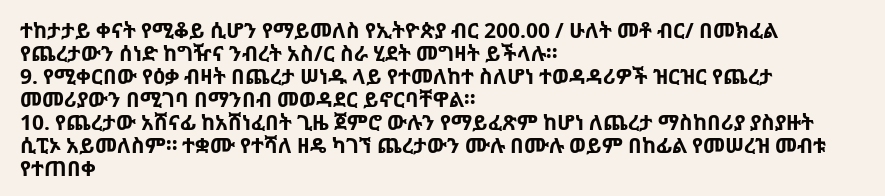ተከታታይ ቀናት የሚቆይ ሲሆን የማይመለስ የኢትዮጵያ ብር 200.00 / ሁለት መቶ ብር/ በመክፈል የጨረታውን ሰነድ ከግዥና ንብረት አስ/ር ስራ ሂደት መግዛት ይችላሉ።
9. የሚቀርበው የዕቃ ብዛት በጨረታ ሠነዱ ላይ የተመለከተ ስለሆነ ተወዳዳሪዎች ዝርዝር የጨረታ መመሪያውን በሚገባ በማንበብ መወዳደር ይኖርባቸዋል።
10. የጨረታው አሸናፊ ከአሸነፈበት ጊዜ ጀምሮ ውሉን የማይፈጽም ከሆነ ለጨረታ ማስከበሪያ ያስያዙት ሲፒኦ አይመለስም። ተቋሙ የተሻለ ዘዴ ካገኘ ጨረታውን ሙሉ በሙሉ ወይም በከፊል የመሠረዝ መብቱ የተጠበቀ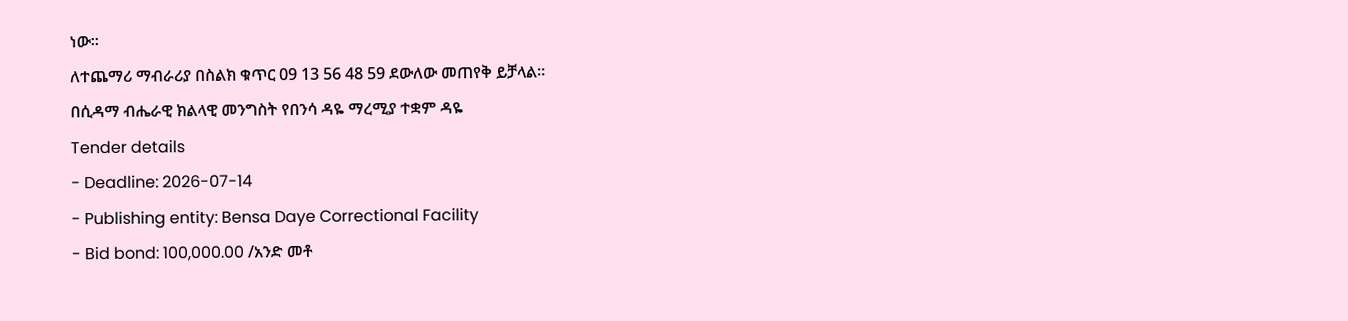ነው።
ለተጨማሪ ማብራሪያ በስልክ ቁጥር 09 13 56 48 59 ደውለው መጠየቅ ይቻላል።
በሲዳማ ብሔራዊ ክልላዊ መንግስት የበንሳ ዳዬ ማረሚያ ተቋም ዳዬ
Tender details
- Deadline: 2026-07-14
- Publishing entity: Bensa Daye Correctional Facility
- Bid bond: 100,000.00 /አንድ መቶ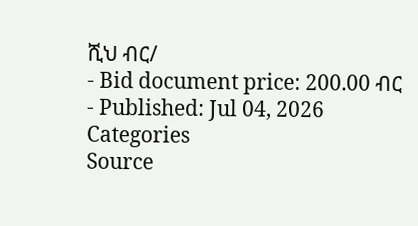ሺህ ብር/
- Bid document price: 200.00 ብር
- Published: Jul 04, 2026
Categories
Source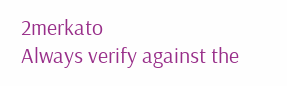2merkato
Always verify against the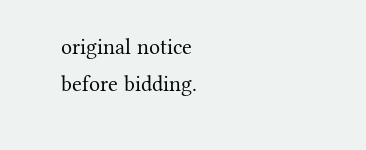original notice before bidding.